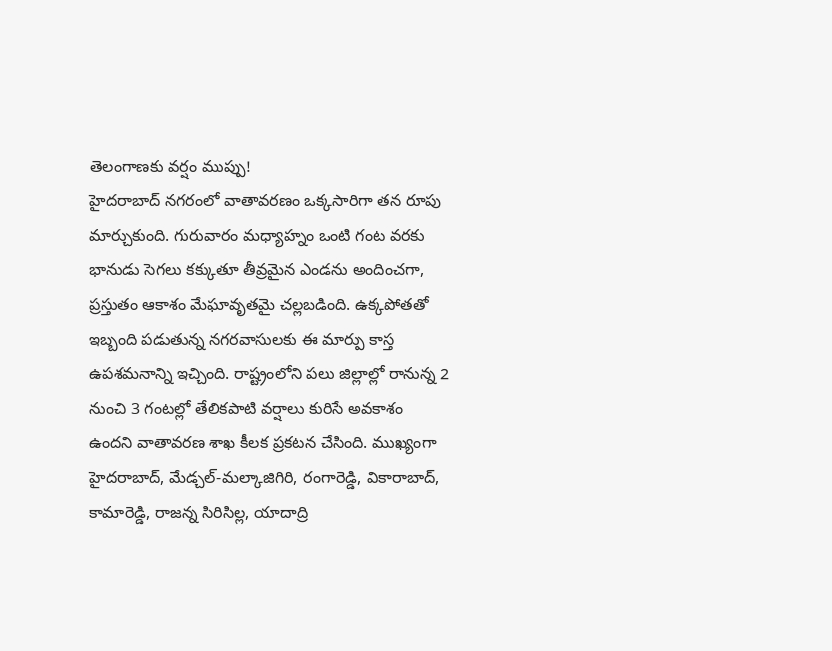తెలంగాణకు వర్షం ముప్పు!
హైదరాబాద్ నగరంలో వాతావరణం ఒక్కసారిగా తన రూపు మార్చుకుంది. గురువారం మధ్యాహ్నం ఒంటి గంట వరకు భానుడు సెగలు కక్కుతూ తీవ్రమైన ఎండను అందించగా, ప్రస్తుతం ఆకాశం మేఘావృతమై చల్లబడింది. ఉక్కపోతతో ఇబ్బంది పడుతున్న నగరవాసులకు ఈ మార్పు కాస్త ఉపశమనాన్ని ఇచ్చింది. రాష్ట్రంలోని పలు జిల్లాల్లో రానున్న 2 నుంచి 3 గంటల్లో తేలికపాటి వర్షాలు కురిసే అవకాశం ఉందని వాతావరణ శాఖ కీలక ప్రకటన చేసింది. ముఖ్యంగా హైదరాబాద్, మేడ్చల్-మల్కాజిగిరి, రంగారెడ్డి, వికారాబాద్, కామారెడ్డి, రాజన్న సిరిసిల్ల, యాదాద్రి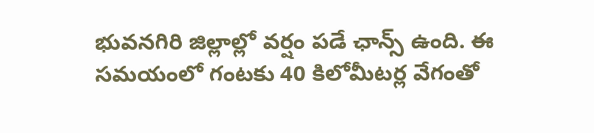భువనగిరి జిల్లాల్లో వర్షం పడే ఛాన్స్ ఉంది. ఈ సమయంలో గంటకు 40 కిలోమీటర్ల వేగంతో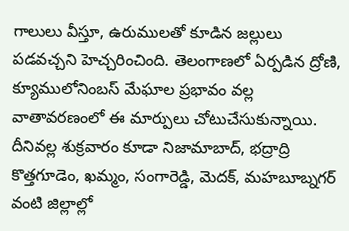గాలులు వీస్తూ, ఉరుములతో కూడిన జల్లులు పడవచ్చని హెచ్చరించింది. తెలంగాణలో ఏర్పడిన ద్రోణి, క్యూములోనింబస్ మేఘాల ప్రభావం వల్ల వాతావరణంలో ఈ మార్పులు చోటుచేసుకున్నాయి. దీనివల్ల శుక్రవారం కూడా నిజామాబాద్, భద్రాద్రి కొత్తగూడెం, ఖమ్మం, సంగారెడ్డి, మెదక్, మహబూబ్నగర్ వంటి జిల్లాల్లో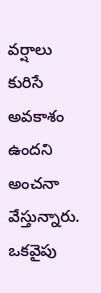వర్షాలు కురిసే అవకాశం ఉందని అంచనా వేస్తున్నారు. ఒకవైపు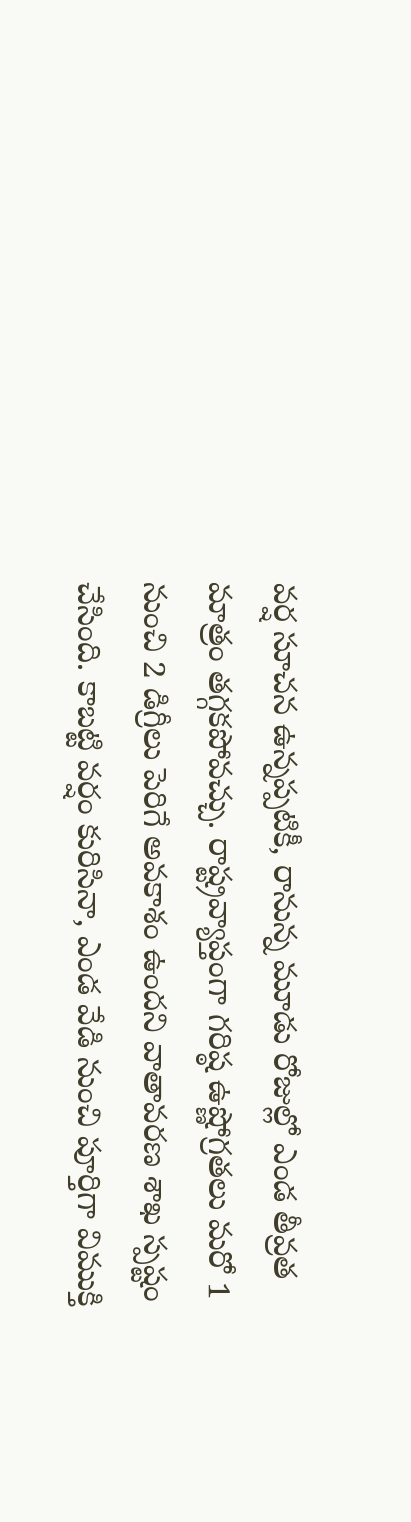వర్ష సూచన ఉన్నప్పటికీ, రానున్న మూడు రోజుల్లో ఎండ తీవ్రత మాత్రం తగ్గకపోవచ్చు. రాష్ట్రవ్యాప్తంగా గరిష్ఠ ఉష్ణోగ్రతలు మరో 1 నుంచి 2 డిగ్రీలు పెరిగే అవకాశం ఉందని వాతావరణ శాఖ స్పష్టం చేసింది. కాబట్టి వర్షం కురిసినా, ఎండ వేడి నుంచి పూర్తిగా విముక్తి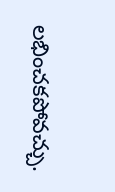లభించకపోవచ్చు.